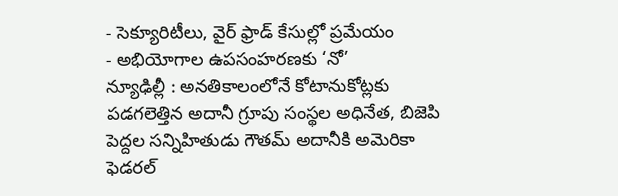- సెక్యూరిటీలు, వైర్ ఫ్రాడ్ కేసుల్లో ప్రమేయం
- అభియోగాల ఉపసంహరణకు ‘నో’
న్యూఢిల్లీ : అనతికాలంలోనే కోటానుకోట్లకు పడగలెత్తిన అదానీ గ్రూపు సంస్థల అధినేత, బిజెపి పెద్దల సన్నిహితుడు గౌతమ్ అదానీకి అమెరికా ఫెడరల్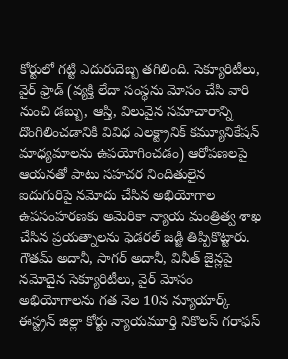కోర్టులో గట్టి ఎదురుదెబ్బ తగిలింది. సెక్యూరిటీలు, వైర్ ఫ్రాడ్ (వ్యక్తి లేదా సంస్థను మోసం చేసి వారి నుంచి డబ్బు, ఆస్తి, విలువైన సమాచారాన్ని దొంగిలించడానికి వివిధ ఎలక్ట్రానిక్ కమ్యూనికేషన్ మాధ్యమాలను ఉపయోగించడం) ఆరోపణలపై ఆయనతో పాటు సహచర నిందితులైన ఐదుగురిపై నమోదు చేసిన అభియోగాల ఉపసంహరణకు అమెరికా న్యాయ మంత్రిత్వ శాఖ చేసిన ప్రయత్నాలను ఫెడరల్ జడ్జి తిప్పికొట్టారు. గౌతమ్ అదానీ, సాగర్ అదానీ, వినీత్ జైన్లపై నమోదైన సెక్యూరిటీలు, వైర్ మోసం అభియోగాలను గత నెల 10న న్యూయార్క్ ఈస్ట్రన్ జిల్లా కోర్టు న్యాయమూర్తి నికొలస్ గరాఫస్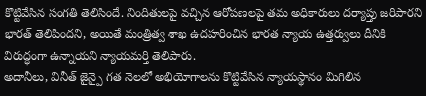కొట్టివేసిన సంగతి తెలిసిందే. నిందితులపై వచ్చిన ఆరోపణలపై తమ అధికారులు దర్యాప్తు జరిపారని భారత్ తెలిపిందని, అయితే మంత్రిత్వ శాఖ ఉదహరించిన భారత న్యాయ ఉత్తర్వులు దీనికి విరుద్ధంగా ఉన్నాయని న్యాయమర్తి తెలిపారు.
అదానీలు, వినీత్ జైన్పై గత నెలలో అభియోగాలను కొట్టివేసిన న్యాయస్థానం మిగిలిన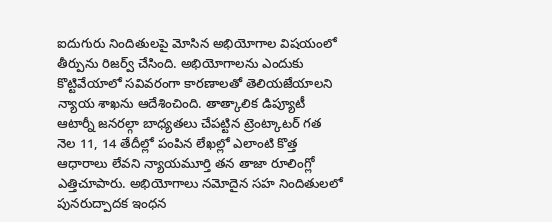ఐదుగురు నిందితులపై మోసిన అభియోగాల విషయంలో తీర్పును రిజర్వ్ చేసింది. అభియోగాలను ఎందుకు కొట్టివేయాలో సవివరంగా కారణాలతో తెలియజేయాలని న్యాయ శాఖను ఆదేశించింది. తాత్కాలిక డిప్యూటీ ఆటార్నీ జనరల్గా బాధ్యతలు చేపట్టిన ట్రెంట్కాటర్ గత నెల 11, 14 తేదీల్లో పంపిన లేఖల్లో ఎలాంటి కొత్త ఆధారాలు లేవని న్యాయమూర్తి తన తాజా రూలింగ్లో ఎత్తిచూపారు. అభియోగాలు నమోదైన సహ నిందితులలో పునరుద్పాదక ఇంధన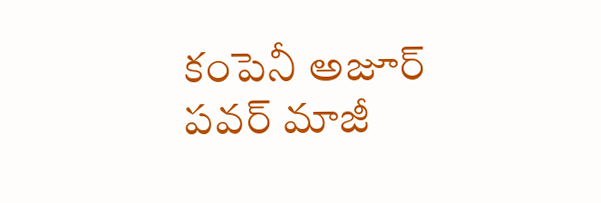కంపెనీ అజూర్ పవర్ మాజీ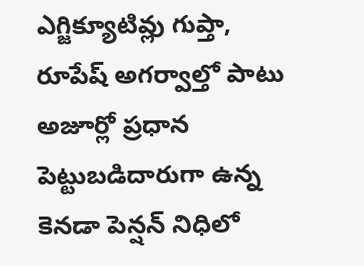ఎగ్జిక్యూటివ్లు గుప్తా, రూపేష్ అగర్వాల్తో పాటు అజూర్లో ప్రధాన పెట్టుబడిదారుగా ఉన్న కెనడా పెన్షన్ నిధిలో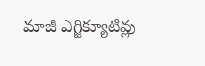మాజీ ఎగ్జిక్యూటివ్లు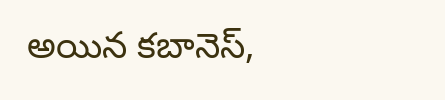అయిన కబానెస్,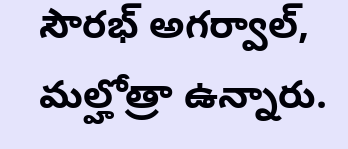సౌరభ్ అగర్వాల్, మల్హోత్రా ఉన్నారు.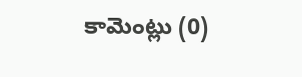కామెంట్లు (0)